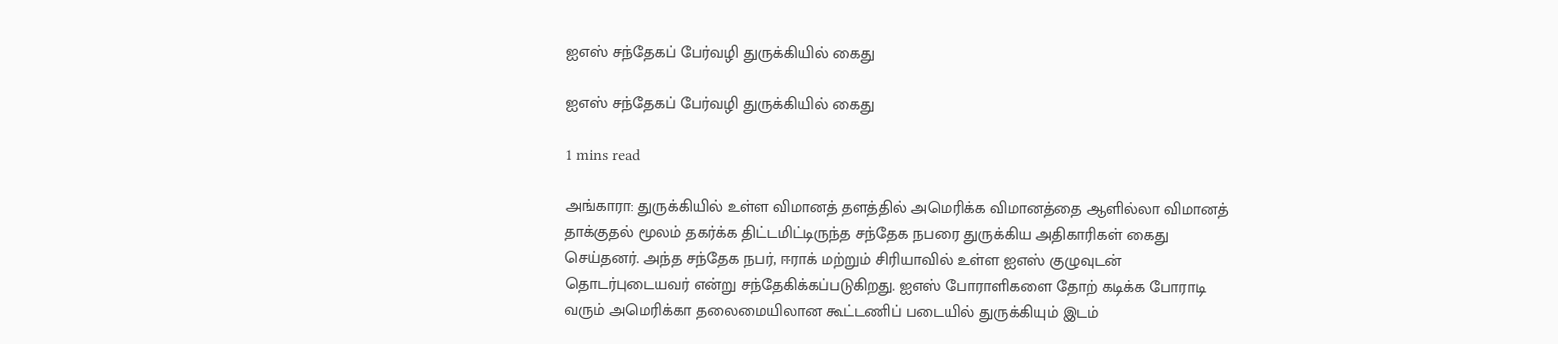ஐஎஸ் சந்தேகப் பேர்வழி துருக்கியில் கைது

ஐஎஸ் சந்தேகப் பேர்வழி துருக்கியில் கைது

1 mins read

அங்காரா: துருக்கியில் உள்ள விமானத் தளத்தில் அமெரிக்க விமானத்தை ஆளில்லா விமானத் தாக்குதல் மூலம் தகர்க்க திட்டமிட்டிருந்த சந்தேக நபரை துருக்கிய அதிகாரிகள் கைது செய்தனர். அந்த சந்தேக நபர், ஈராக் மற்றும் சிரியாவில் உள்ள ஐஎஸ் குழுவுடன் தொடர்புடையவர் என்று சந்தேகிக்கப்படுகிறது. ஐஎஸ் போராளிகளை தோற் கடிக்க போராடி வரும் அமெரிக்கா தலைமையிலான கூட்டணிப் படையில் துருக்கியும் இடம்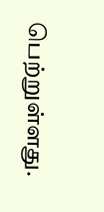பெற்றுள்ளது.